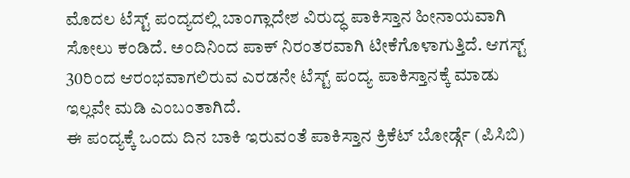ಮೊದಲ ಟೆಸ್ಟ್ ಪಂದ್ಯದಲ್ಲಿ ಬಾಂಗ್ಲಾದೇಶ ವಿರುದ್ಧ ಪಾಕಿಸ್ತಾನ ಹೀನಾಯವಾಗಿ ಸೋಲು ಕಂಡಿದೆ. ಅಂದಿನಿಂದ ಪಾಕ್ ನಿರಂತರವಾಗಿ ಟೀಕೆಗೊಳಾಗುತ್ತಿದೆ. ಆಗಸ್ಟ್ 30ರಿಂದ ಆರಂಭವಾಗಲಿರುವ ಎರಡನೇ ಟೆಸ್ಟ್ ಪಂದ್ಯ ಪಾಕಿಸ್ತಾನಕ್ಕೆ ಮಾಡು ಇಲ್ಲವೇ ಮಡಿ ಎಂಬಂತಾಗಿದೆ.
ಈ ಪಂದ್ಯಕ್ಕೆ ಒಂದು ದಿನ ಬಾಕಿ ಇರುವಂತೆ ಪಾಕಿಸ್ತಾನ ಕ್ರಿಕೆಟ್ ಬೋರ್ಡ್ಗೆ (ಪಿಸಿಬಿ)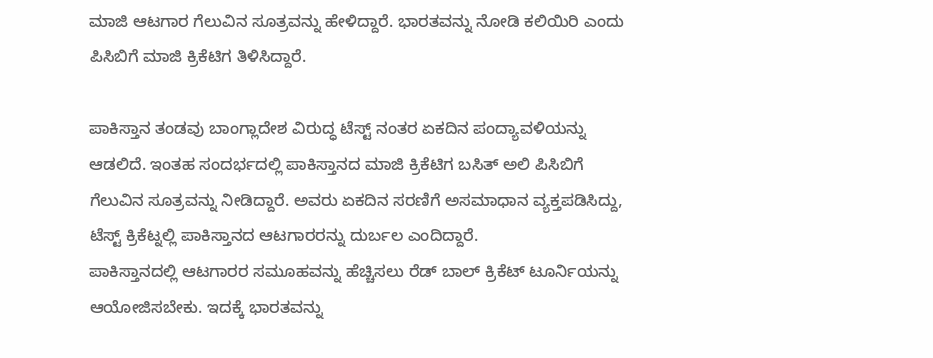ಮಾಜಿ ಆಟಗಾರ ಗೆಲುವಿನ ಸೂತ್ರವನ್ನು ಹೇಳಿದ್ದಾರೆ. ಭಾರತವನ್ನು ನೋಡಿ ಕಲಿಯಿರಿ ಎಂದು ಪಿಸಿಬಿಗೆ ಮಾಜಿ ಕ್ರಿಕೆಟಿಗ ತಿಳಿಸಿದ್ದಾರೆ.

ಪಾಕಿಸ್ತಾನ ತಂಡವು ಬಾಂಗ್ಲಾದೇಶ ವಿರುದ್ಧ ಟೆಸ್ಟ್ ನಂತರ ಏಕದಿನ ಪಂದ್ಯಾವಳಿಯನ್ನು ಆಡಲಿದೆ. ಇಂತಹ ಸಂದರ್ಭದಲ್ಲಿ ಪಾಕಿಸ್ತಾನದ ಮಾಜಿ ಕ್ರಿಕೆಟಿಗ ಬಸಿತ್ ಅಲಿ ಪಿಸಿಬಿಗೆ ಗೆಲುವಿನ ಸೂತ್ರವನ್ನು ನೀಡಿದ್ದಾರೆ. ಅವರು ಏಕದಿನ ಸರಣಿಗೆ ಅಸಮಾಧಾನ ವ್ಯಕ್ತಪಡಿಸಿದ್ದು, ಟೆಸ್ಟ್ ಕ್ರಿಕೆಟ್ನಲ್ಲಿ ಪಾಕಿಸ್ತಾನದ ಆಟಗಾರರನ್ನು ದುರ್ಬಲ ಎಂದಿದ್ದಾರೆ.
ಪಾಕಿಸ್ತಾನದಲ್ಲಿ ಆಟಗಾರರ ಸಮೂಹವನ್ನು ಹೆಚ್ಚಿಸಲು ರೆಡ್ ಬಾಲ್ ಕ್ರಿಕೆಟ್ ಟೂರ್ನಿಯನ್ನು ಆಯೋಜಿಸಬೇಕು. ಇದಕ್ಕೆ ಭಾರತವನ್ನು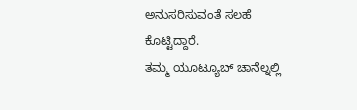ಅನುಸರಿಸುವಂತೆ ಸಲಹೆ ಕೊಟ್ಟಿದ್ದಾರೆ.
ತಮ್ಮ ಯೂಟ್ಯೂಬ್ ಚಾನೆಲ್ನಲ್ಲಿ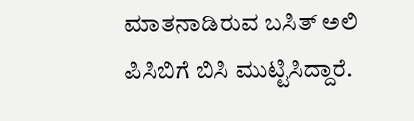ಮಾತನಾಡಿರುವ ಬಸಿತ್ ಅಲಿ ಪಿಸಿಬಿಗೆ ಬಿಸಿ ಮುಟ್ಟಿಸಿದ್ದಾರೆ.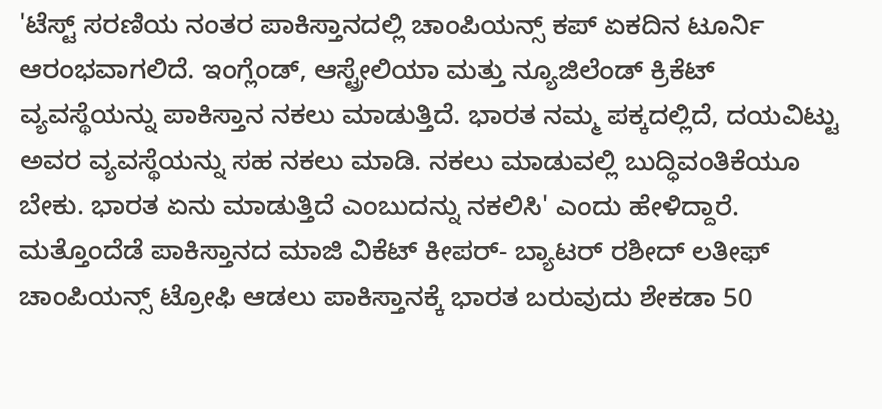'ಟೆಸ್ಟ್ ಸರಣಿಯ ನಂತರ ಪಾಕಿಸ್ತಾನದಲ್ಲಿ ಚಾಂಪಿಯನ್ಸ್ ಕಪ್ ಏಕದಿನ ಟೂರ್ನಿ ಆರಂಭವಾಗಲಿದೆ. ಇಂಗ್ಲೆಂಡ್, ಆಸ್ಟ್ರೇಲಿಯಾ ಮತ್ತು ನ್ಯೂಜಿಲೆಂಡ್ ಕ್ರಿಕೆಟ್ ವ್ಯವಸ್ಥೆಯನ್ನು ಪಾಕಿಸ್ತಾನ ನಕಲು ಮಾಡುತ್ತಿದೆ. ಭಾರತ ನಮ್ಮ ಪಕ್ಕದಲ್ಲಿದೆ, ದಯವಿಟ್ಟು ಅವರ ವ್ಯವಸ್ಥೆಯನ್ನು ಸಹ ನಕಲು ಮಾಡಿ. ನಕಲು ಮಾಡುವಲ್ಲಿ ಬುದ್ಧಿವಂತಿಕೆಯೂ ಬೇಕು. ಭಾರತ ಏನು ಮಾಡುತ್ತಿದೆ ಎಂಬುದನ್ನು ನಕಲಿಸಿ' ಎಂದು ಹೇಳಿದ್ದಾರೆ.
ಮತ್ತೊಂದೆಡೆ ಪಾಕಿಸ್ತಾನದ ಮಾಜಿ ವಿಕೆಟ್ ಕೀಪರ್- ಬ್ಯಾಟರ್ ರಶೀದ್ ಲತೀಫ್ ಚಾಂಪಿಯನ್ಸ್ ಟ್ರೋಫಿ ಆಡಲು ಪಾಕಿಸ್ತಾನಕ್ಕೆ ಭಾರತ ಬರುವುದು ಶೇಕಡಾ 50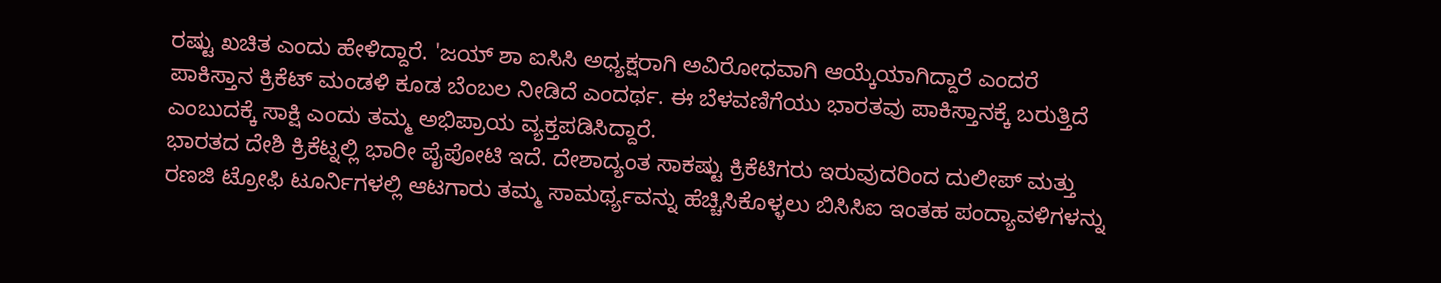ರಷ್ಟು ಖಚಿತ ಎಂದು ಹೇಳಿದ್ದಾರೆ. 'ಜಯ್ ಶಾ ಐಸಿಸಿ ಅಧ್ಯಕ್ಷರಾಗಿ ಅವಿರೋಧವಾಗಿ ಆಯ್ಕೆಯಾಗಿದ್ದಾರೆ ಎಂದರೆ ಪಾಕಿಸ್ತಾನ ಕ್ರಿಕೆಟ್ ಮಂಡಳಿ ಕೂಡ ಬೆಂಬಲ ನೀಡಿದೆ ಎಂದರ್ಥ. ಈ ಬೆಳವಣಿಗೆಯು ಭಾರತವು ಪಾಕಿಸ್ತಾನಕ್ಕೆ ಬರುತ್ತಿದೆ ಎಂಬುದಕ್ಕೆ ಸಾಕ್ಷಿ ಎಂದು ತಮ್ಮ ಅಭಿಪ್ರಾಯ ವ್ಯಕ್ತಪಡಿಸಿದ್ದಾರೆ.
ಭಾರತದ ದೇಶಿ ಕ್ರಿಕೆಟ್ನಲ್ಲಿ ಭಾರೀ ಪೈಪೋಟಿ ಇದೆ. ದೇಶಾದ್ಯಂತ ಸಾಕಷ್ಟು ಕ್ರಿಕೆಟಿಗರು ಇರುವುದರಿಂದ ದುಲೀಪ್ ಮತ್ತು ರಣಜಿ ಟ್ರೋಫಿ ಟೂರ್ನಿಗಳಲ್ಲಿ ಆಟಗಾರು ತಮ್ಮ ಸಾಮರ್ಥ್ಯವನ್ನು ಹೆಚ್ಚಿಸಿಕೊಳ್ಳಲು ಬಿಸಿಸಿಐ ಇಂತಹ ಪಂದ್ಯಾವಳಿಗಳನ್ನು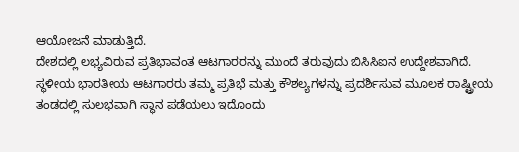ಆಯೋಜನೆ ಮಾಡುತ್ತಿದೆ.
ದೇಶದಲ್ಲಿ ಲಭ್ಯವಿರುವ ಪ್ರತಿಭಾವಂತ ಆಟಗಾರರನ್ನು ಮುಂದೆ ತರುವುದು ಬಿಸಿಸಿಐನ ಉದ್ದೇಶವಾಗಿದೆ.
ಸ್ಥಳೀಯ ಭಾರತೀಯ ಆಟಗಾರರು ತಮ್ಮ ಪ್ರತಿಭೆ ಮತ್ತು ಕೌಶಲ್ಯಗಳನ್ನು ಪ್ರದರ್ಶಿಸುವ ಮೂಲಕ ರಾಷ್ಟ್ರೀಯ ತಂಡದಲ್ಲಿ ಸುಲಭವಾಗಿ ಸ್ಥಾನ ಪಡೆಯಲು ಇದೊಂದು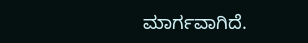ಮಾರ್ಗವಾಗಿದೆ.